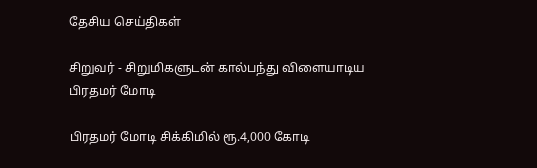தேசிய செய்திகள்

சிறுவர் - சிறுமிகளுடன் கால்பந்து விளையாடிய பிரதமர் மோடி

பிரதமர் மோடி சிக்கிமில் ரூ.4,000 கோடி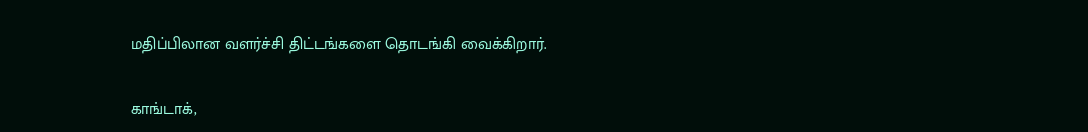மதிப்பிலான வளர்ச்சி திட்டங்களை தொடங்கி வைக்கிறார்.

காங்டாக்,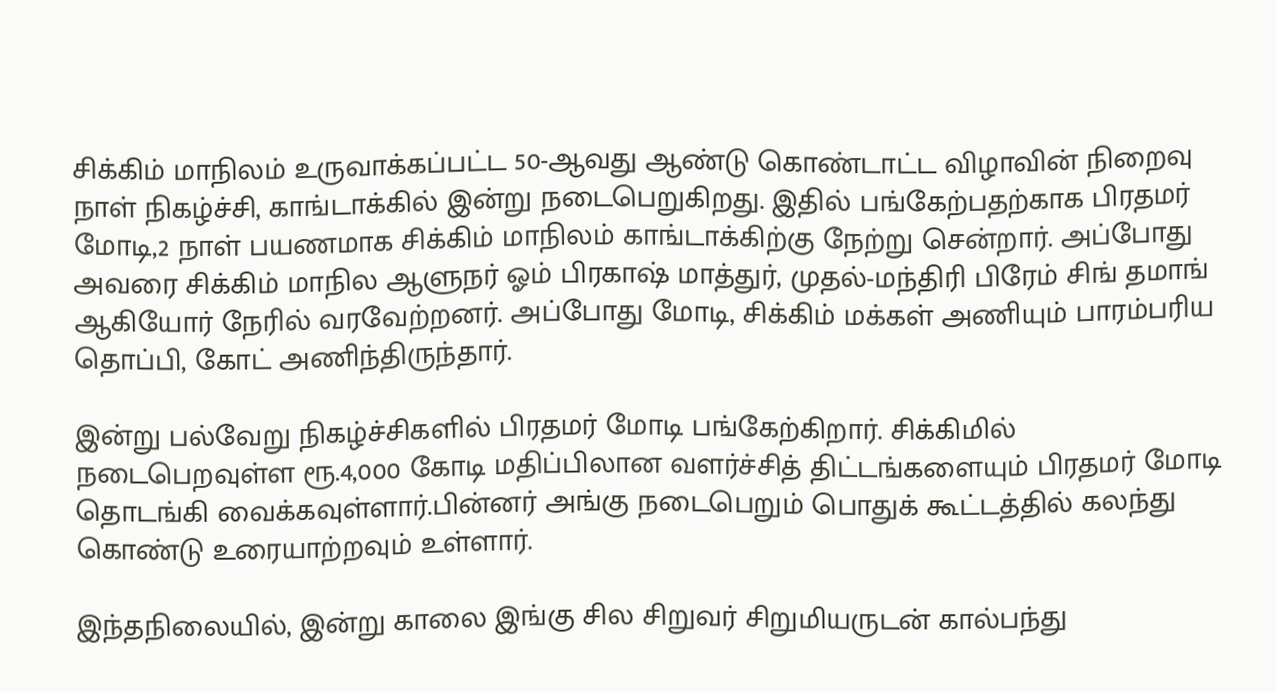சிக்கிம் மாநிலம் உருவாக்கப்பட்ட 50-ஆவது ஆண்டு கொண்டாட்ட விழாவின் நிறைவு நாள் நிகழ்ச்சி, காங்டாக்கில் இன்று நடைபெறுகிறது. இதில் பங்கேற்பதற்காக பிரதமர் மோடி,2 நாள் பயணமாக சிக்கிம் மாநிலம் காங்டாக்கிற்கு நேற்று சென்றார். அப்போது அவரை சிக்கிம் மாநில ஆளுநர் ஓம் பிரகாஷ் மாத்துர், முதல்-மந்திரி பிரேம் சிங் தமாங் ஆகியோர் நேரில் வரவேற்றனர். அப்போது மோடி, சிக்கிம் மக்கள் அணியும் பாரம்பரிய தொப்பி, கோட் அணிந்திருந்தார்.

இன்று பல்வேறு நிகழ்ச்சிகளில் பிரதமர் மோடி பங்கேற்கிறார். சிக்கிமில் நடைபெறவுள்ள ரூ.4,000 கோடி மதிப்பிலான வளர்ச்சித் திட்டங்களையும் பிரதமர் மோடி தொடங்கி வைக்கவுள்ளார்.பின்னர் அங்கு நடைபெறும் பொதுக் கூட்டத்தில் கலந்து கொண்டு உரையாற்றவும் உள்ளார்.

இந்தநிலையில், இன்று காலை இங்கு சில சிறுவர் சிறுமியருடன் கால்பந்து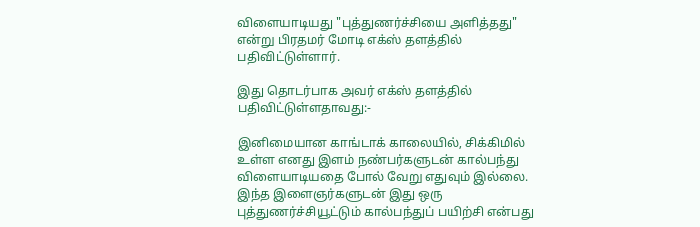விளையாடியது "புத்துணர்ச்சியை அளித்தது" என்று பிரதமர் மோடி எக்ஸ் தளத்தில் பதிவிட்டுள்ளார்.

இது தொடர்பாக அவர் எக்ஸ் தளத்தில் பதிவிட்டுள்ளதாவது:-

இனிமையான காங்டாக் காலையில், சிக்கிமில் உள்ள எனது இளம் நண்பர்களுடன் கால்பந்து விளையாடியதை போல் வேறு எதுவும் இல்லை. இந்த இளைஞர்களுடன் இது ஒரு புத்துணர்ச்சியூட்டும் கால்பந்துப் பயிற்சி என்பது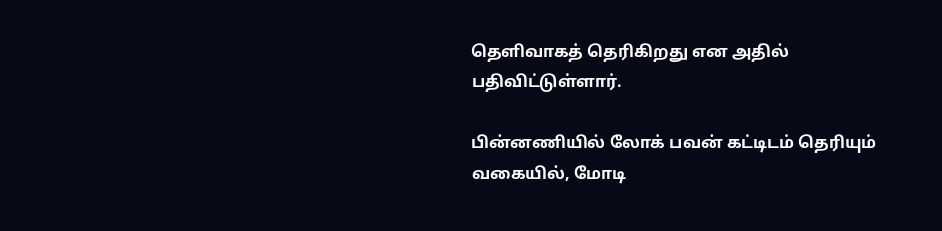தெளிவாகத் தெரிகிறது என அதில் பதிவிட்டுள்ளார்.

பின்னணியில் லோக் பவன் கட்டிடம் தெரியும் வகையில், மோடி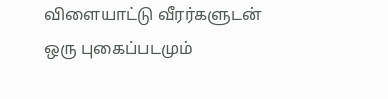விளையாட்டு வீரர்களுடன் ஒரு புகைப்படமும்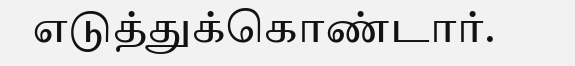எடுத்துக்கொண்டார்.